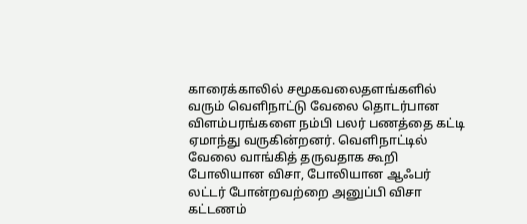காரைக்காலில் சமூகவலைதளங்களில் வரும் வெளிநாட்டு வேலை தொடர்பான விளம்பரங்களை நம்பி பலர் பணத்தை கட்டி ஏமாந்து வருகின்றனர். வெளிநாட்டில் வேலை வாங்கித் தருவதாக கூறி போலியான விசா, போலியான ஆஃபர் லட்டர் போன்றவற்றை அனுப்பி விசா கட்டணம்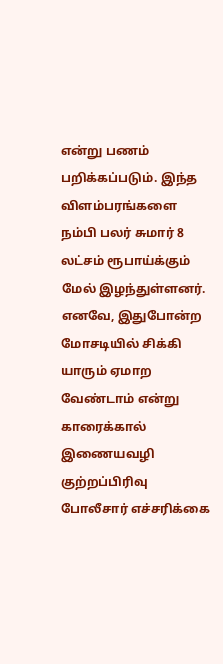என்று பணம் பறிக்கப்படும். இந்த விளம்பரங்களை நம்பி பலர் சுமார் 8 லட்சம் ரூபாய்க்கும் மேல் இழந்துள்ளனர். எனவே, இதுபோன்ற மோசடியில் சிக்கி யாரும் ஏமாற வேண்டாம் என்று காரைக்கால் இணையவழி குற்றப்பிரிவு போலீசார் எச்சரிக்கை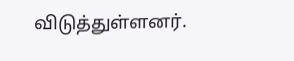விடுத்துள்ளனர்.